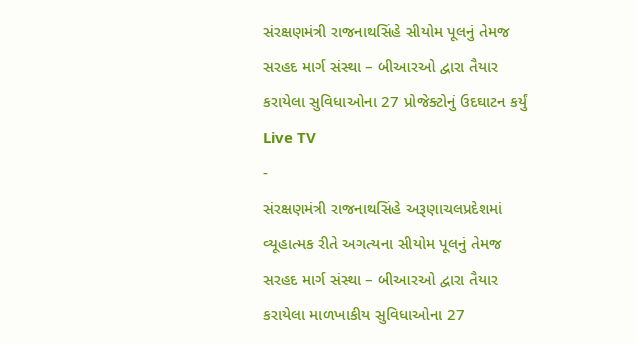સંરક્ષણમંત્રી રાજનાથસિંહે સીયોમ પૂલનું તેમજ સરહદ માર્ગ સંસ્થા – બીઆરઓ દ્વારા તૈયાર કરાયેલા સુવિધાઓના 27 પ્રોજેક્ટોનું ઉદઘાટન કર્યું
Live TV
-
સંરક્ષણમંત્રી રાજનાથસિંહે અરૂણાચલપ્રદેશમાં વ્યૂહાત્મક રીતે અગત્યના સીયોમ પૂલનું તેમજ સરહદ માર્ગ સંસ્થા – બીઆરઓ દ્વારા તૈયાર કરાયેલા માળખાકીય સુવિધાઓના 27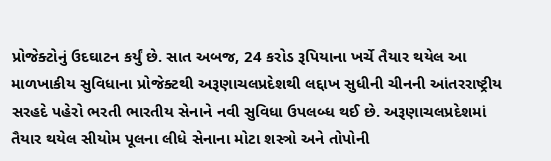પ્રોજેક્ટોનું ઉદઘાટન કર્યું છે. સાત અબજ, 24 કરોડ રૂપિયાના ખર્ચે તૈયાર થયેલ આ માળખાકીય સુવિધાના પ્રોજેક્ટથી અરૂણાચલપ્રદેશથી લદ્દાખ સુધીની ચીનની આંતરરાષ્ટ્રીય સરહદે પહેરો ભરતી ભારતીય સેનાને નવી સુવિધા ઉપલબ્ધ થઈ છે. અરૂણાચલપ્રદેશમાં તૈયાર થયેલ સીયોમ પૂલના લીધે સેનાના મોટા શસ્ત્રો અને તોપોની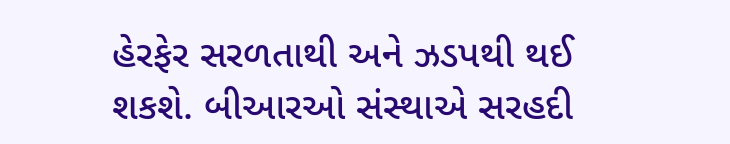હેરફેર સરળતાથી અને ઝડપથી થઈ શકશે. બીઆરઓ સંસ્થાએ સરહદી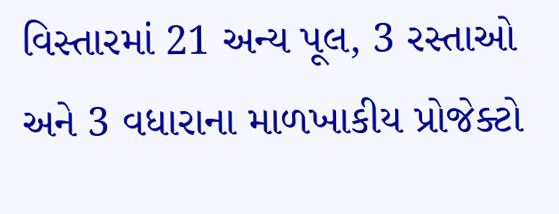વિસ્તારમાં 21 અન્ય પૂલ, 3 રસ્તાઓ અને 3 વધારાના માળખાકીય પ્રોજેક્ટો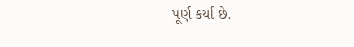પૂર્ણ કર્યા છે.